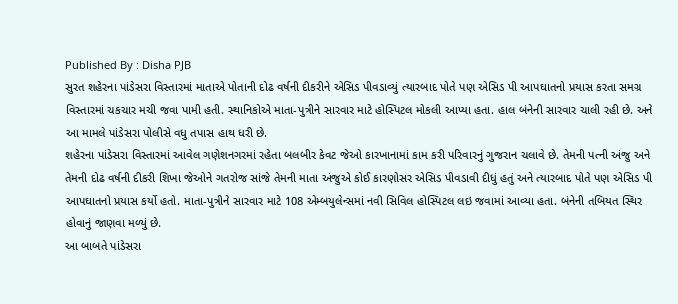Published By : Disha PJB
સુરત શહેરના પાંડેસરા વિસ્તારમાં માતાએ પોતાની દોઢ વર્ષની દીકરીને એસિડ પીવડાવ્યું ત્યારબાદ પોતે પણ એસિડ પી આપઘાતનો પ્રયાસ કરતા સમગ્ર વિસ્તારમાં ચકચાર મચી જવા પામી હતી. સ્થાનિકોએ માતા-પુત્રીને સારવાર માટે હોસ્પિટલ મોકલી આપ્યા હતા. હાલ બંનેની સારવાર ચાલી રહી છે. અને આ મામલે પાંડેસરા પોલીસે વધુ તપાસ હાથ ધરી છે.
શહેરના પાંડેસરા વિસ્તારમાં આવેલ ગણેશનગરમાં રહેતા બલબીર કેવટ જેઓ કારખાનામાં કામ કરી પરિવારનું ગુજરાન ચલાવે છે. તેમની પત્ની અંજુ અને તેમની દોઢ વર્ષની દીકરી શિખા જેઓને ગતરોજ સાંજે તેમની માતા અંજુએ કોઈ કારણોસર એસિડ પીવડાવી દીધું હતું અને ત્યારબાદ પોતે પણ એસિડ પી આપઘાતનો પ્રયાસ કર્યો હતો. માતા-પુત્રીને સારવાર માટે 108 એમ્બયુલેન્સમાં નવી સિવિલ હોસ્પિટલ લઇ જવામાં આવ્યા હતા. બંનેની તબિયત સ્થિર હોવાનું જાણવા મળ્યું છે.
આ બાબતે પાંડેસરા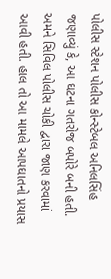પોલીસ સ્ટેશન પોલીસ કોન્સ્ટેબલ અનિલસિંહ જણાવ્યું કે, આ ઘટના ગતરોજ બપોરે બની હતી. અમને સિવિલ પોલીસ ચોકી દ્વારા જાણ કરવામાં આવી હતી. હાલ તો આ મામલે આપઘાતનો પ્રયાસ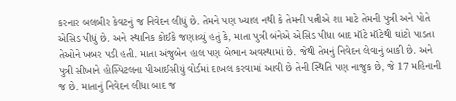કરનાર બલબીર કેવટનું જ નિવેદન લીધું છે. તેમને પણ ખ્યાલ નથી કે તેમની પત્નીએ શા માટે તેમની પુત્રી અને પોતે એસિડ પીધું છે. અને સ્થાનિક કોઈકે જણાવ્યું હતું કે, માતા પુત્રી બંનેએ એસિડ પીધા બાદ મૉટે મૉટેથી ઘાંટો પાડતા તેઓને ખબર પડી હતી. માતા અંજુબેન હાલ પણ બેભાન અવસ્થામાં છે. જેથી તેમનું નિવેદન લેવાનું બાકી છે. અને પુત્રી સીખાને હોસ્પિટલના પીઆઈસીયું વોર્ડમાં દાખલ કરવામાં આવી છે તેની સ્થિતિ પણ નાજુક છે, જે 17 મહિનાની જ છે. માતાનું નિવેદન લીધા બાદ જ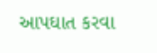આપઘાત કરવા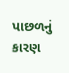પાછળનું કારણ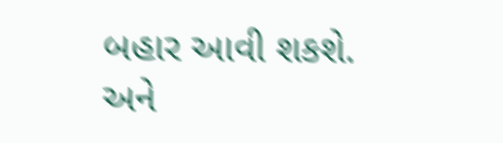બહાર આવી શકશે. અને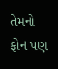તેમનો ફોન પણ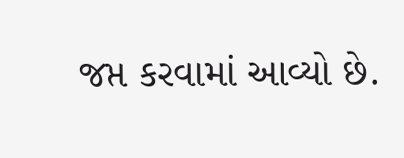જપ્ત કરવામાં આવ્યો છે.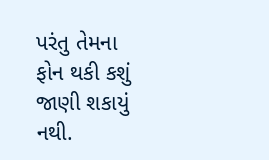પરંતુ તેમના ફોન થકી કશું જાણી શકાયું નથી.